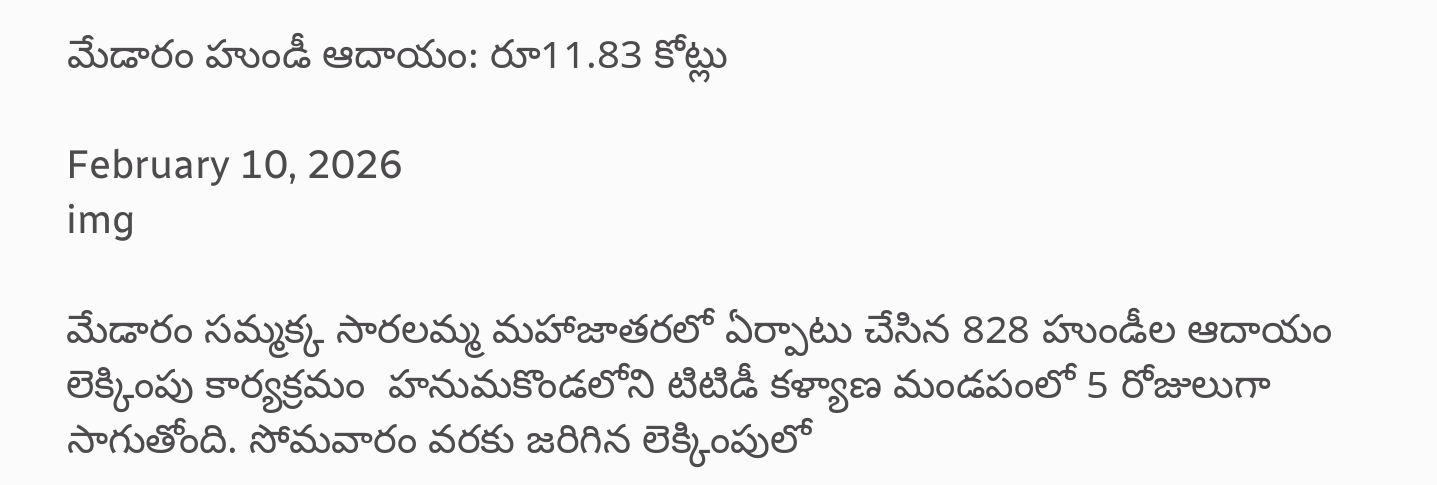మేడారం హుండీ ఆదాయం: రూ11.83 కోట్లు

February 10, 2026
img

మేడారం సమ్మక్క సారలమ్మ మహాజాతరలో ఏర్పాటు చేసిన 828 హుండీల ఆదాయం లెక్కింపు కార్యక్రమం  హనుమకొండలోని టిటిడీ కళ్యాణ మండపంలో 5 రోజులుగా సాగుతోంది. సోమవారం వరకు జరిగిన లెక్కింపులో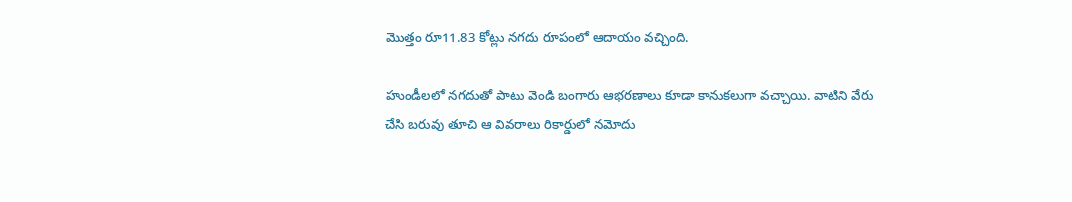మొత్తం రూ11.83 కోట్లు నగదు రూపంలో ఆదాయం వచ్చింది.

హుండీలలో నగదుతో పాటు వెండి బంగారు ఆభరణాలు కూడా కానుకలుగా వచ్చాయి. వాటిని వేరు చేసి బరువు తూచి ఆ వివరాలు రికార్డులో నమోదు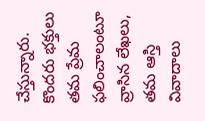చేస్తున్నారు. కొందరు భక్తులు తమ ప్రేమ ఫలించాలంటూ వ్రాసిన లేఖలు, తమ ఆస్తి వివాదాలు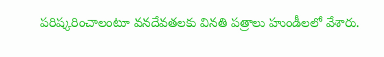పరిష్కరించాలంటూ వనదేవతలకు వినతి పత్రాలు హుండీలలో వేశారు.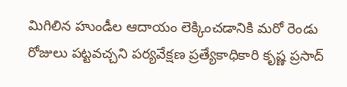మిగిలిన హుండీల ఆదాయం లెక్కించడానికి మరో రెండు రోజులు పట్టవచ్చని పర్యవేక్షణ ప్రత్యేకాధికారి కృష్ణ ప్రసాద్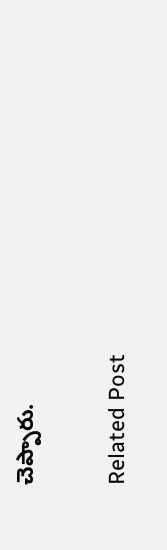చెప్పారు.

Related Post